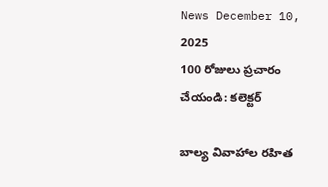News December 10, 2025
100 రోజులు ప్రచారం చేయండి: కలెక్టర్

బాల్య వివాహాల రహిత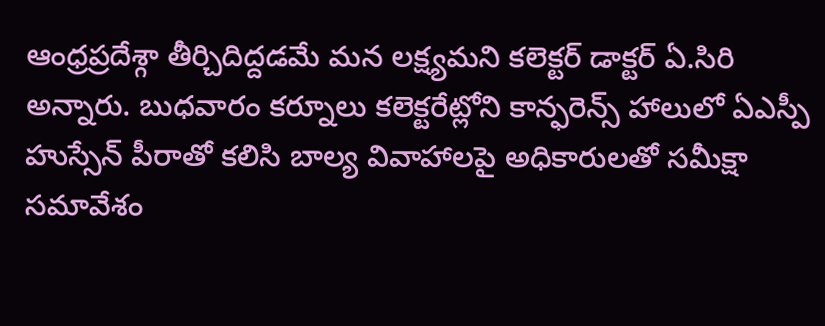ఆంధ్రప్రదేశ్గా తీర్చిదిద్దడమే మన లక్ష్యమని కలెక్టర్ డాక్టర్ ఏ.సిరి అన్నారు. బుధవారం కర్నూలు కలెక్టరేట్లోని కాన్ఫరెన్స్ హాలులో ఏఎస్పీ హుస్సేన్ పీరాతో కలిసి బాల్య వివాహాలపై అధికారులతో సమీక్షా సమావేశం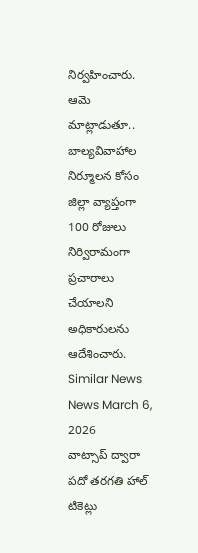నిర్వహించారు. ఆమె మాట్లాడుతూ.. బాల్యవివాహాల నిర్మూలన కోసం జిల్లా వ్యాప్తంగా 100 రోజులు నిర్విరామంగా ప్రచారాలు చేయాలని అధికారులను ఆదేశించారు.
Similar News
News March 6, 2026
వాట్సాప్ ద్వారా పదో తరగతి హాల్ టికెట్లు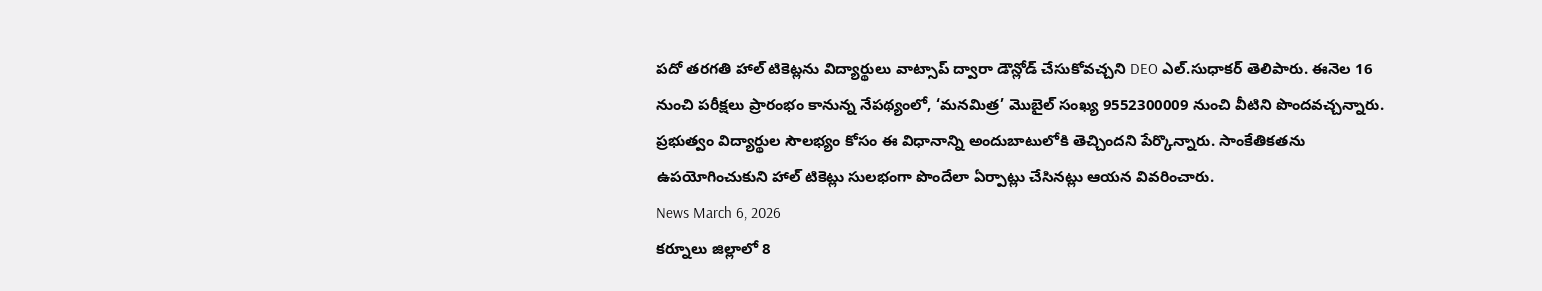పదో తరగతి హాల్ టికెట్లను విద్యార్థులు వాట్సాప్ ద్వారా డౌన్లోడ్ చేసుకోవచ్చని DEO ఎల్.సుధాకర్ తెలిపారు. ఈనెల 16 నుంచి పరీక్షలు ప్రారంభం కానున్న నేపథ్యంలో, ‘మనమిత్ర’ మొబైల్ సంఖ్య 9552300009 నుంచి వీటిని పొందవచ్చన్నారు. ప్రభుత్వం విద్యార్థుల సౌలభ్యం కోసం ఈ విధానాన్ని అందుబాటులోకి తెచ్చిందని పేర్కొన్నారు. సాంకేతికతను ఉపయోగించుకుని హాల్ టికెట్లు సులభంగా పొందేలా ఏర్పాట్లు చేసినట్లు ఆయన వివరించారు.
News March 6, 2026
కర్నూలు జిల్లాలో 8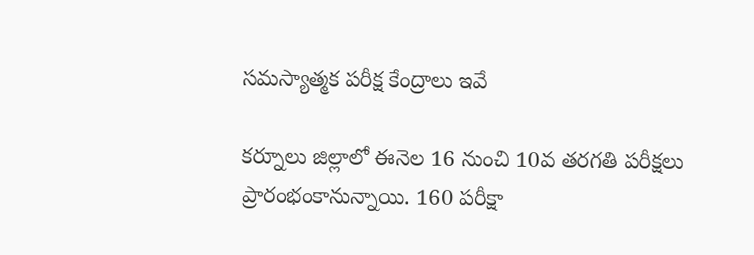సమస్యాత్మక పరీక్ష కేంద్రాలు ఇవే

కర్నూలు జిల్లాలో ఈనెల 16 నుంచి 10వ తరగతి పరీక్షలు ప్రారంభంకానున్నాయి. 160 పరీక్షా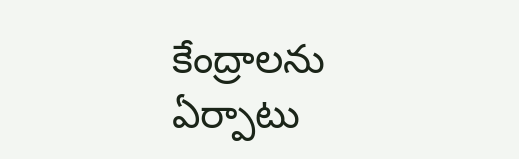కేంద్రాలను ఏర్పాటు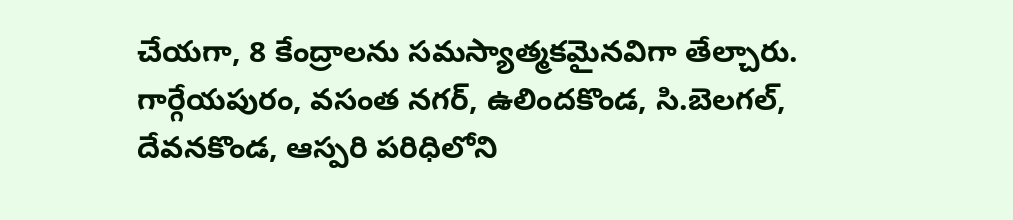చేయగా, 8 కేంద్రాలను సమస్యాత్మకమైనవిగా తేల్చారు. గార్గేయపురం, వసంత నగర్, ఉలిందకొండ, సి.బెలగల్, దేవనకొండ, ఆస్పరి పరిధిలోని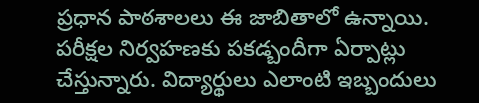ప్రధాన పాఠశాలలు ఈ జాబితాలో ఉన్నాయి. పరీక్షల నిర్వహణకు పకడ్బందీగా ఏర్పాట్లు చేస్తున్నారు. విద్యార్థులు ఎలాంటి ఇబ్బందులు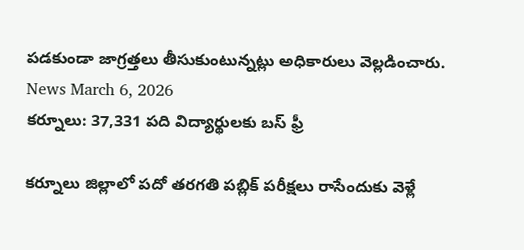పడకుండా జాగ్రత్తలు తీసుకుంటున్నట్లు అధికారులు వెల్లడించారు.
News March 6, 2026
కర్నూలు: 37,331 పది విద్యార్థులకు బస్ ఫ్రీ

కర్నూలు జిల్లాలో పదో తరగతి పబ్లిక్ పరీక్షలు రాసేందుకు వెళ్లే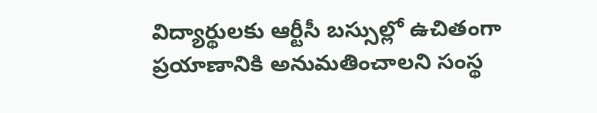విద్యార్థులకు ఆర్టీసీ బస్సుల్లో ఉచితంగా ప్రయాణానికి అనుమతించాలని సంస్థ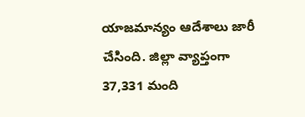యాజమాన్యం ఆదేశాలు జారీ చేసింది. జిల్లా వ్యాప్తంగా 37,331 మంది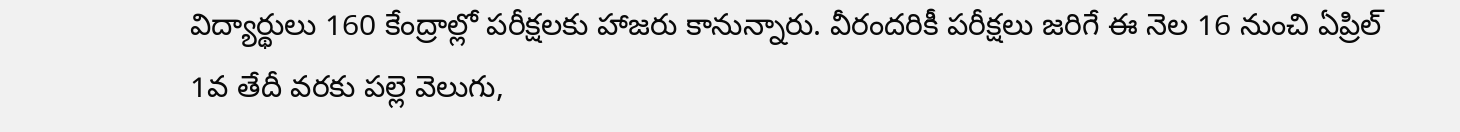విద్యార్థులు 160 కేంద్రాల్లో పరీక్షలకు హాజరు కానున్నారు. వీరందరికీ పరీక్షలు జరిగే ఈ నెల 16 నుంచి ఏప్రిల్ 1వ తేదీ వరకు పల్లె వెలుగు,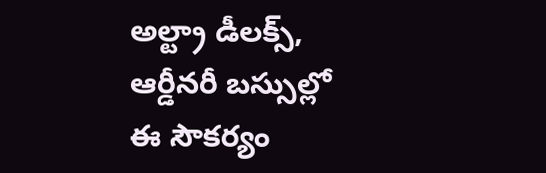అల్ట్రా డీలక్స్, ఆర్డీనరీ బస్సుల్లో ఈ సౌకర్యం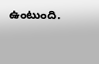ఉంటుంది.